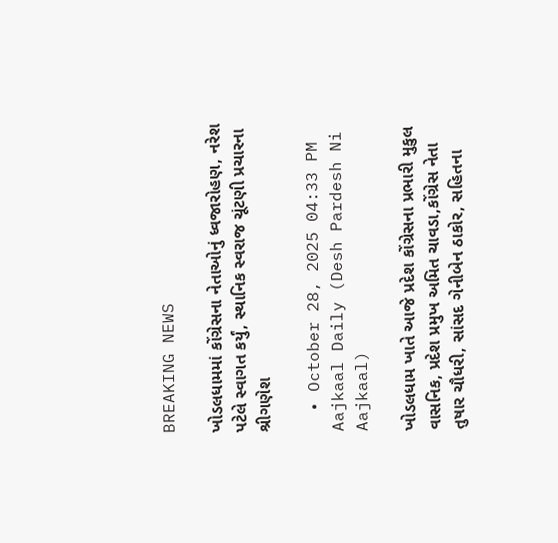BREAKING NEWS

ખોડલધામમાં કોંગ્રેસના નેતાઓનું ધ્વજારોહણ, નરેશ પટેલે સ્વાગત કર્યું, સ્થાનિક સ્વરાજ ચૂંટણી પ્રચારના શ્રીગણેશ

  • October 28, 2025 04:33 PM
Aajkaal Daily (Desh Pardesh Ni Aajkaal)

ખોડલધામ ખાતે આજે પ્રદેશ કોંગ્રેસના પ્રભારી મુકુલ વાસનિક, પ્રદેશ પ્રમુખ અમિત ચાવડા,કોંગ્રેસ નેતા તુષાર ચૌધરી, સાંસદ ગેનીબેન ઠાકોર, સહિતના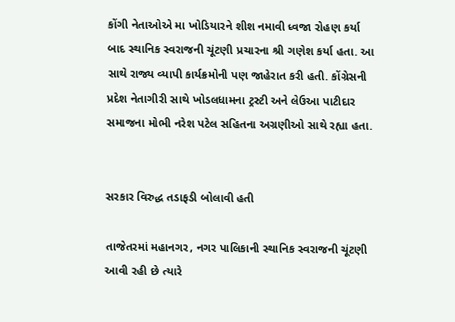કોંગી નેતાઓએ મા ખોડિયારને શીશ નમાવી ધ્વજા રોહણ કર્યા બાદ સ્થાનિક સ્વરાજની ચૂંટણી પ્રચારના શ્રી ગણેશ કર્યા હતા. આ સાથે રાજ્ય વ્યાપી કાર્યક્રમોની પણ જાહેરાત કરી હતી. કોંગ્રેસની પ્રદેશ નેતાગીરી સાથે ખોડલધામના ટ્રસ્ટી અને લેઉઆ પાટીદાર સમાજના મોભી નરેશ પટેલ સહિતના અગ્રણીઓ સાથે રહ્યા હતા.


સરકાર વિરુદ્ધ તડાફડી બોલાવી હતી

તાજેતરમાં મહાનગર, નગર પાલિકાની સ્થાનિક સ્વરાજની ચૂંટણી આવી રહી છે ત્યારે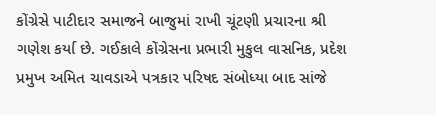કોંગ્રેસે પાટીદાર સમાજને બાજુમાં રાખી ચૂંટણી પ્રચારના શ્રી ગણેશ કર્યા છે. ગઈકાલે કોંગ્રેસના પ્રભારી મુકુલ વાસનિક, પ્રદેશ પ્રમુખ અમિત ચાવડાએ પત્રકાર પરિષદ સંબોધ્યા બાદ સાંજે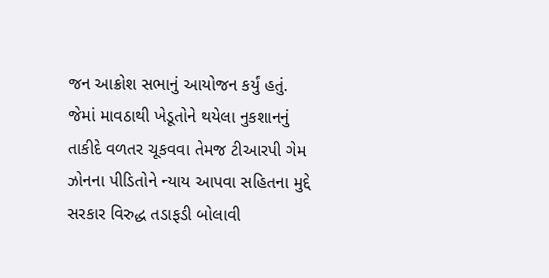જન આક્રોશ સભાનું આયોજન કર્યું હતું. જેમાં માવઠાથી ખેડૂતોને થયેલા નુકશાનનું તાકીદે વળતર ચૂકવવા તેમજ ટીઆરપી ગેમ ઝોનના પીડિતોને ન્યાય આપવા સહિતના મુદ્દે સરકાર વિરુદ્ધ તડાફડી બોલાવી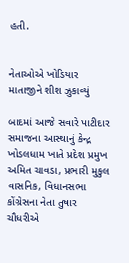હતી.


નેતાઓએ ખોડિયાર માતાજીને શીશ ઝુકાવ્યું

બાદમાં આજે સવારે પાટીદાર સમાજના આસ્થાનું કેન્દ્ર ખોડલધામ ખાતે પ્રદેશ પ્રમુખ અમિત ચાવડા, પ્રભારી મુકુલ વાસનિક, વિધાનસભા કોંગ્રેસના નેતા તુષાર ચૌધરીએ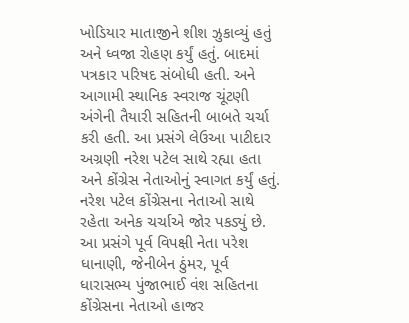ખોડિયાર માતાજીને શીશ ઝુકાવ્યું હતું અને ધ્વજા રોહણ કર્યું હતું. બાદમાં પત્રકાર પરિષદ સંબોધી હતી. અને આગામી સ્થાનિક સ્વરાજ ચૂંટણી અંગેની તૈયારી સહિતની બાબતે ચર્ચા કરી હતી. આ પ્રસંગે લેઉઆ પાટીદાર અગ્રણી નરેશ પટેલ સાથે રહ્યા હતા અને કોંગ્રેસ નેતાઓનું સ્વાગત કર્યું હતું. નરેશ પટેલ કોંગ્રેસના નેતાઓ સાથે રહેતા અનેક ચર્ચાએ જોર પકડ્યું છે. આ પ્રસંગે પૂર્વ વિપક્ષી નેતા પરેશ ધાનાણી, જેનીબેન ઠુંમર, પૂર્વ ધારાસભ્ય પુંજાભાઈ વંશ સહિતના કોંગ્રેસના નેતાઓ હાજર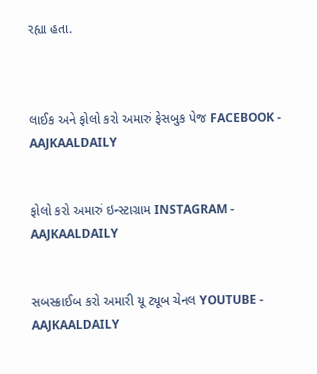રહ્યા હતા.



લાઈક અને ફોલો કરો અમારું ફેસબુક પેજ FACEBOOK - AAJKAALDAILY


ફોલો કરો અમારું ઇન્સ્ટાગ્રામ INSTAGRAM - AAJKAALDAILY


સબસ્ક્રાઈબ કરો અમારી યૂ ટ્યૂબ ચેનલ YOUTUBE - AAJKAALDAILY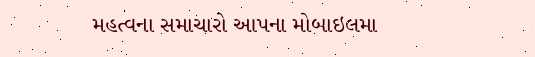મહત્વના સમાચારો આપના મોબાઇલમા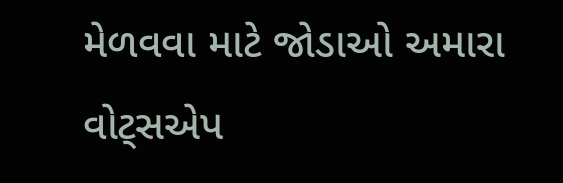મેળવવા માટે જોડાઓ અમારા વોટ્સએપ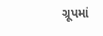ગ્રૂપમાં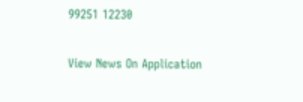99251 12230

View News On Application